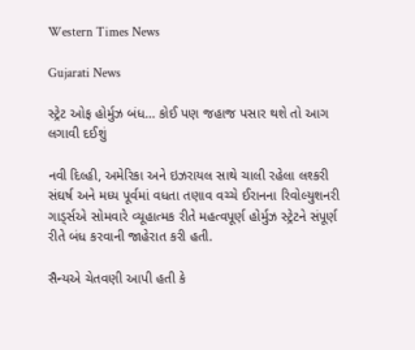Western Times News

Gujarati News

સ્ટ્રેટ ઓફ હોર્મુઝ બંધ… કોઈ પણ જહાજ પસાર થશે તો આગ લગાવી દઈશું

નવી દિલ્હી, અમેરિકા અને ઇઝરાયલ સાથે ચાલી રહેલા લશ્કરી સંઘર્ષ અને મધ્ય પૂર્વમાં વધતા તણાવ વચ્ચે ઈરાનના રિવોલ્યુશનરી ગાડ્‌ર્સએ સોમવારે વ્યૂહાત્મક રીતે મહત્વપૂર્ણ હોર્મુઝ સ્ટ્રેટને સંપૂર્ણ રીતે બંધ કરવાની જાહેરાત કરી હતી.

સૈન્યએ ચેતવણી આપી હતી કે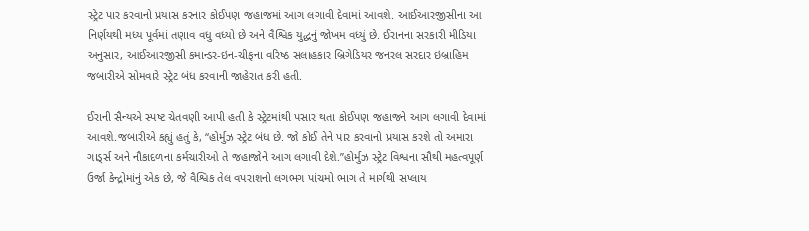સ્ટ્રેટ પાર કરવાનો પ્રયાસ કરનાર કોઈપણ જહાજમાં આગ લગાવી દેવામાં આવશે. આઈઆરજીસીના આ નિર્ણયથી મધ્ય પૂર્વમાં તણાવ વધુ વધ્યો છે અને વૈશ્વિક યુદ્ધનું જોખમ વધ્યું છે. ઈરાનના સરકારી મીડિયા અનુસાર, આઈઆરજીસી કમાન્ડર-ઇન-ચીફના વરિષ્ઠ સલાહકાર બ્રિગેડિયર જનરલ સરદાર ઇબ્રાહિમ જબારીએ સોમવારે સ્ટ્રેટ બંધ કરવાની જાહેરાત કરી હતી.

ઈરાની સૈન્યએ સ્પષ્ટ ચેતવણી આપી હતી કે સ્ટ્રેટમાંથી પસાર થતા કોઈપણ જહાજને આગ લગાવી દેવામાં આવશે.જબારીએ કહ્યું હતું કે, “હોર્મુઝ સ્ટ્રેટ બંધ છે. જો કોઈ તેને પાર કરવાનો પ્રયાસ કરશે તો અમારા ગાડ્‌ર્સ અને નૌકાદળના કર્મચારીઓ તે જહાજોને આગ લગાવી દેશે.”હોર્મુઝ સ્ટ્રેટ વિશ્વના સૌથી મહત્વપૂર્ણ ઉર્જા કેન્દ્રોમાંનું એક છે, જે વૈશ્વિક તેલ વપરાશનો લગભગ પાંચમો ભાગ તે માર્ગથી સપ્લાય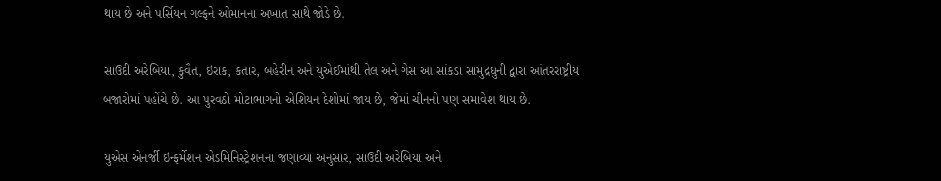થાય છે અને પર્સિયન ગલ્ફને ઓમાનના અખાત સાથે જોડે છે.

સાઉદી અરેબિયા, કુવૈત, ઇરાક, કતાર, બહેરીન અને યુએઈમાંથી તેલ અને ગેસ આ સાંકડા સામુદ્રધુની દ્વારા આંતરરાષ્ટ્રીય બજારોમાં પહોંચે છે. આ પુરવઠો મોટાભાગનો એશિયન દેશોમાં જાય છે, જેમાં ચીનનો પણ સમાવેશ થાય છે.

યુએસ એનર્જી ઇન્ફર્મેશન એડમિનિસ્ટ્રેશનના જણાવ્યા અનુસાર, સાઉદી અરેબિયા અને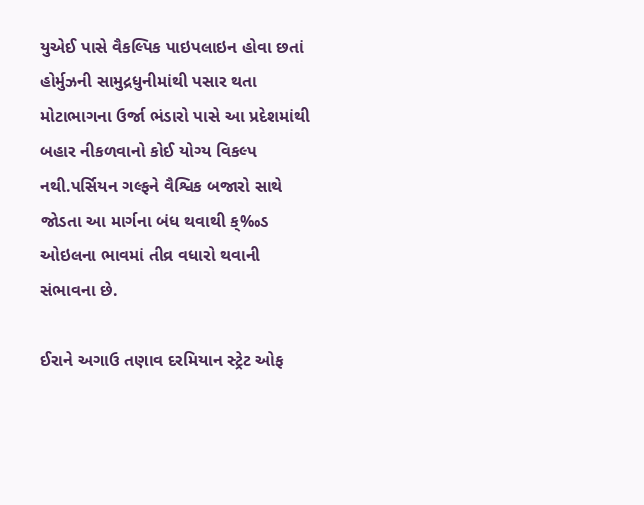યુએઈ પાસે વૈકલ્પિક પાઇપલાઇન હોવા છતાં હોર્મુઝની સામુદ્રધુનીમાંથી પસાર થતા મોટાભાગના ઉર્જા ભંડારો પાસે આ પ્રદેશમાંથી બહાર નીકળવાનો કોઈ યોગ્ય વિકલ્પ નથી.પર્સિયન ગલ્ફને વૈશ્વિક બજારો સાથે જોડતા આ માર્ગના બંધ થવાથી ક્‰ડ ઓઇલના ભાવમાં તીવ્ર વધારો થવાની સંભાવના છે.

ઈરાને અગાઉ તણાવ દરમિયાન સ્ટ્રેટ ઓફ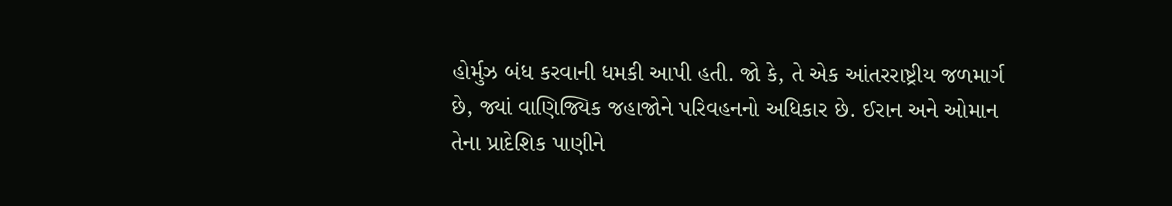હોર્મુઝ બંધ કરવાની ધમકી આપી હતી. જો કે, તે એક આંતરરાષ્ટ્રીય જળમાર્ગ છે, જ્યાં વાણિજ્યિક જહાજોને પરિવહનનો અધિકાર છે. ઈરાન અને ઓમાન તેના પ્રાદેશિક પાણીને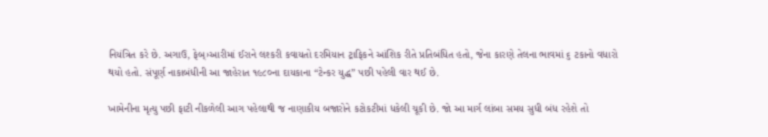નિયંત્રિત કરે છે. અગાઉ, ફેબ્›આરીમાં ઈરાને લશ્કરી કવાયતો દરમિયાન ટ્રાફિકને આંશિક રીતે પ્રતિબંધિત હતો, જેના કારણે તેલના ભાવમાં ૬ ટકાનો વધારો થયો હતો. સંપૂર્ણ નાકાબંધીની આ જાહેરાત ૧૯૮૦ના દાયકાના “ટેન્કર યુદ્ધ” પછી પહેલી વાર થઈ છે.

ખામેનીના મૃત્યુ પછી ફાટી નીકળેલી આગ પહેલાથી જ નાણાકીય બજારોને કટોકટીમાં ધકેલી ચૂકી છે. જો આ માર્ગ લાંબા સમય સુધી બંધ રહેશે તો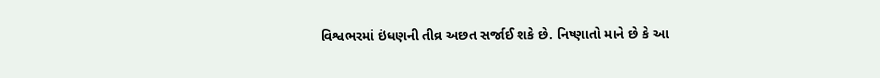વિશ્વભરમાં ઇંધણની તીવ્ર અછત સર્જાઈ શકે છે. નિષ્ણાતો માને છે કે આ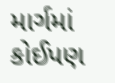માર્ગમાં કોઈપણ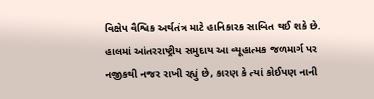વિક્ષેપ વૈશ્વિક અર્થતંત્ર માટે હાનિકારક સાબિત થઈ શકે છે. હાલમાં આંતરરાષ્ટ્રીય સમુદાય આ વ્યૂહાત્મક જળમાર્ગ પર નજીકથી નજર રાખી રહ્યું છે, કારણ કે ત્યાં કોઈપણ નાની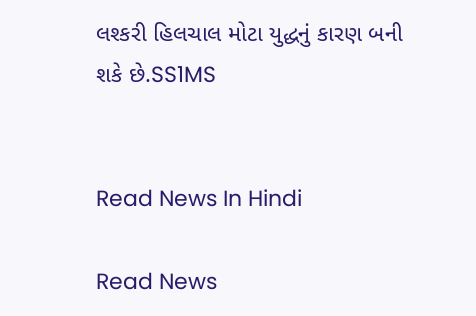લશ્કરી હિલચાલ મોટા યુદ્ધનું કારણ બની શકે છે.SS1MS


Read News In Hindi

Read News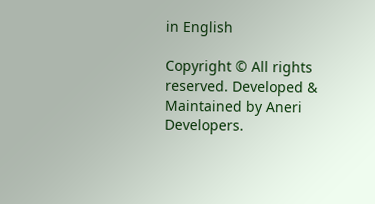in English

Copyright © All rights reserved. Developed & Maintained by Aneri Developers.